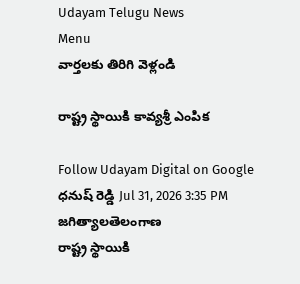Udayam Telugu News
Menu
వార్తలకు తిరిగి వెళ్లండి

రాష్ట్ర స్థాయికి కావ్యశ్రీ ఎంపిక

Follow Udayam Digital on Google
ధనుష్ రెడ్డి Jul 31, 2026 3:35 PM జగిత్యాలతెలంగాణ
రాష్ట్ర స్థాయికి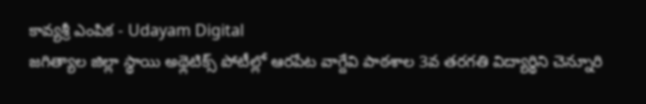కావ్యశ్రీ ఎంపిక - Udayam Digital
జగిత్యాల జిల్లా స్థాయి అథ్లెటిక్స్ పోటీల్లో ఆరపేట వాగ్దేవి పాఠశాల 3వ తరగతి విద్యార్థిని చెన్నూరి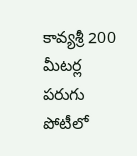కావ్యశ్రీ 200 మీటర్ల పరుగు పోటీలో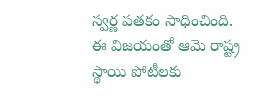స్వర్ణ పతకం సాధించింది. ఈ విజయంతో ఆమె రాష్ట్ర స్థాయి పోటీలకు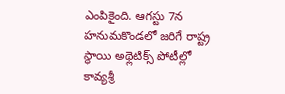ఎంపికైంది. ఆగస్టు 7న హనుమకొండలో జరిగే రాష్ట్ర స్థాయి అథ్లెటిక్స్ పోటీల్లో కావ్యశ్రీ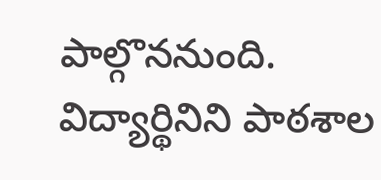పాల్గొననుంది. విద్యార్థినిని పాఠశాల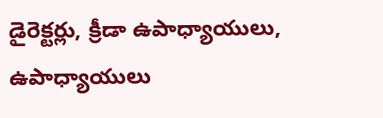డైరెక్టర్లు, క్రీడా ఉపాధ్యాయులు, ఉపాధ్యాయులు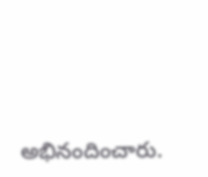అభినందించారు.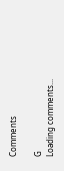Comments

G
Loading comments...